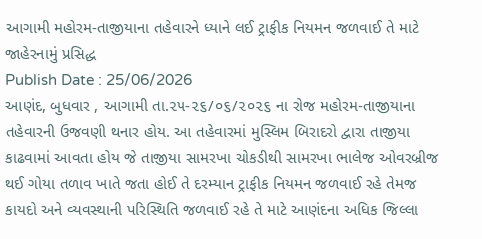આગામી મહોરમ-તાજીયાના તહેવારને ધ્યાને લઈ ટ્રાફીક નિયમન જળવાઈ તે માટે જાહેરનામું પ્રસિદ્ધ
Publish Date : 25/06/2026
આણંદ, બુધવાર , આગામી તા.૨૫-૨૬/૦૬/૨૦૨૬ ના રોજ મહોરમ-તાજીયાના તહેવારની ઉજવણી થનાર હોય. આ તહેવારમાં મુસ્લિમ બિરાદરો દ્વારા તાજીયા કાઢવામાં આવતા હોય જે તાજીયા સામરખા ચોકડીથી સામરખા ભાલેજ ઓવરબ્રીજ થઈ ગોયા તળાવ ખાતે જતા હોઈ તે દરમ્યાન ટ્રાફીક નિયમન જળવાઈ રહે તેમજ કાયદો અને વ્યવસ્થાની પરિસ્થિતિ જળવાઈ રહે તે માટે આણંદના અધિક જિલ્લા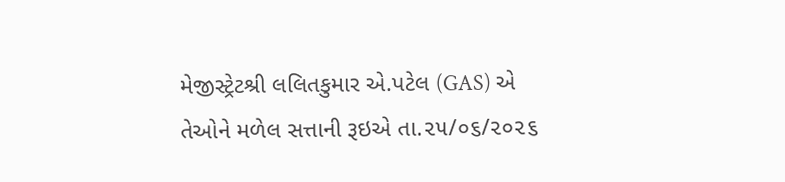મેજીસ્ટ્રેટશ્રી લલિતકુમાર એ.પટેલ (GAS) એ તેઓને મળેલ સત્તાની રૂઇએ તા.૨૫/૦૬/૨૦૨૬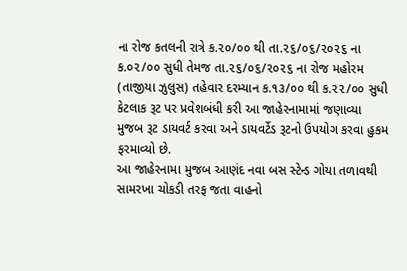ના રોજ કતલની રાત્રે ક.૨૦/૦૦ થી તા.૨૬/૦૬/૨૦૨૬ ના ક.૦૨/૦૦ સુધી તેમજ તા.૨૬/૦૬/૨૦૨૬ ના રોજ મહોરમ (તાજીયા ઝુલુસ) તહેવાર દરમ્યાન ક.૧૩/૦૦ થી ક.૨૨/૦૦ સુધી કેટલાક રૂટ પર પ્રવેશબંધી કરી આ જાહેરનામામાં જણાવ્યા મુજબ રૂટ ડાયવર્ટ કરવા અને ડાયવર્ટેડ રૂટનો ઉપયોગ કરવા હુકમ ફરમાવ્યો છે.
આ જાહેરનામા મુજબ આણંદ નવા બસ સ્ટેન્ડ ગોયા તળાવથી સામરખા ચોકડી તરફ જતા વાહનો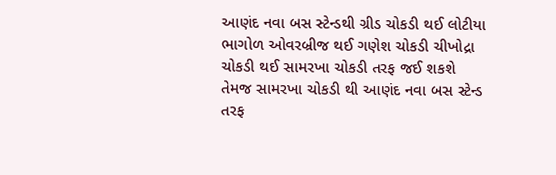આણંદ નવા બસ સ્ટેન્ડથી ગ્રીડ ચોકડી થઈ લોટીયા ભાગોળ ઓવરબ્રીજ થઈ ગણેશ ચોકડી ચીખોદ્રા ચોકડી થઈ સામરખા ચોકડી તરફ જઈ શકશે તેમજ સામરખા ચોકડી થી આણંદ નવા બસ સ્ટેન્ડ તરફ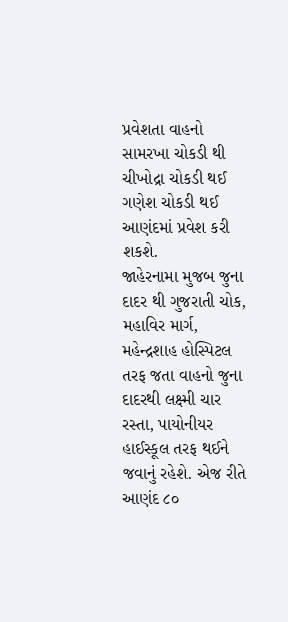પ્રવેશતા વાહનો સામરખા ચોકડી થી ચીખોદ્રા ચોકડી થઈ ગણેશ ચોકડી થઈ આણંદમાં પ્રવેશ કરી શકશે.
જાહેરનામા મુજબ જુના દાદર થી ગુજરાતી ચોક, મહાવિર માર્ગ, મહેન્દ્રશાહ હોસ્પિટલ તરફ જતા વાહનો જુના દાદરથી લક્ષ્મી ચાર રસ્તા, પાયોનીયર હાઈસ્કૂલ તરફ થઈને જવાનું રહેશે. એજ રીતે આણંદ ૮૦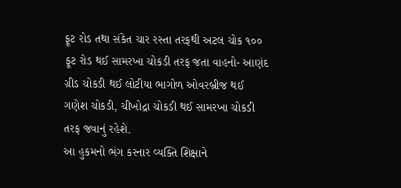ફૂટ રોડ તથા સંકેત ચાર રસ્તા તરફથી અટલ ચોક ૧૦૦ ફૂટ રોડ થઈ સામરખા ચોકડી તરફ જતા વાહનો- આણંદ ગ્રીડ ચોકડી થઈ લોટીયા ભાગોળ ઓવરબ્રીજ થઈ ગણેશ ચોકડી, ચીખોદ્રા ચોકડી થઈ સામરખા ચોકડી તરફ જવાનું રહેશે.
આ હુકમનો ભંગ કરનાર વ્યક્તિ શિક્ષાને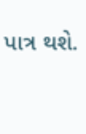પાત્ર થશે.